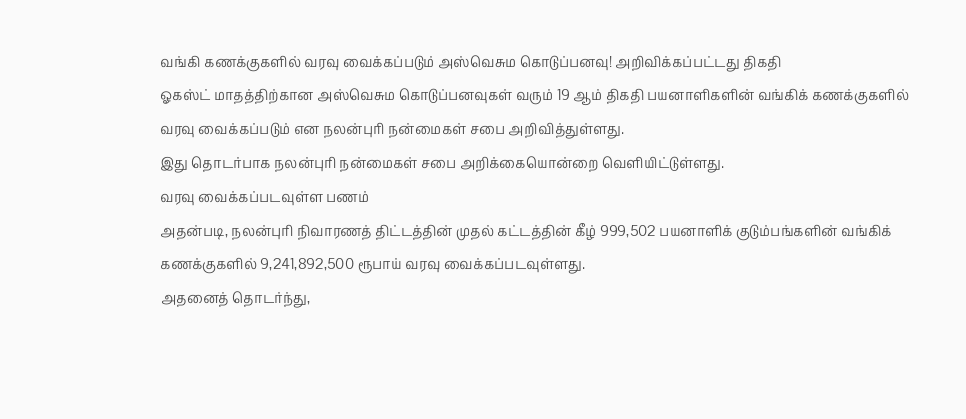வங்கி கணக்குகளில் வரவு வைக்கப்படும் அஸ்வெசும கொடுப்பனவு! அறிவிக்கப்பட்டது திகதி
ஓகஸ்ட் மாதத்திற்கான அஸ்வெசும கொடுப்பனவுகள் வரும் 19 ஆம் திகதி பயனாளிகளின் வங்கிக் கணக்குகளில் வரவு வைக்கப்படும் என நலன்புரி நன்மைகள் சபை அறிவித்துள்ளது.
இது தொடர்பாக நலன்புரி நன்மைகள் சபை அறிக்கையொன்றை வெளியிட்டுள்ளது.
வரவு வைக்கப்படவுள்ள பணம்
அதன்படி, நலன்புரி நிவாரணத் திட்டத்தின் முதல் கட்டத்தின் கீழ் 999,502 பயனாளிக் குடும்பங்களின் வங்கிக் கணக்குகளில் 9,241,892,500 ரூபாய் வரவு வைக்கப்படவுள்ளது.
அதனைத் தொடர்ந்து,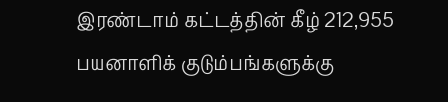இரண்டாம் கட்டத்தின் கீழ் 212,955 பயனாளிக் குடும்பங்களுக்கு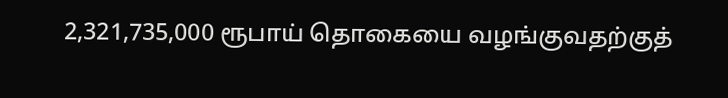2,321,735,000 ரூபாய் தொகையை வழங்குவதற்குத்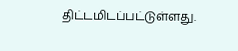திட்டமிடப்பட்டுள்ளது.